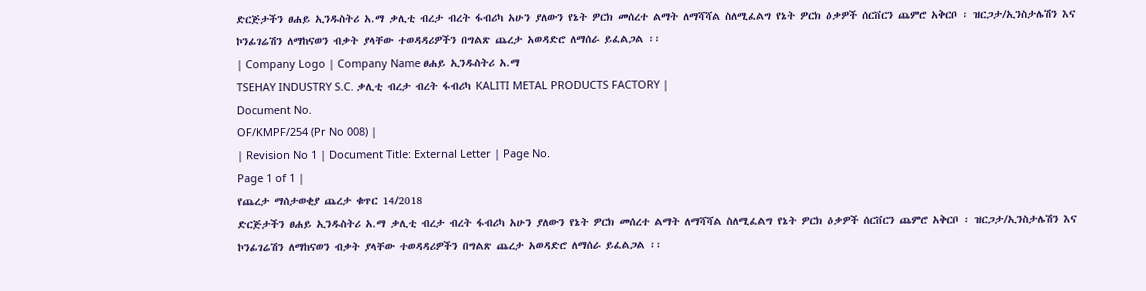ድርጅታችን ፀሐይ ኢንዱስትሪ አ.ማ ቃሊቲ ብረታ ብረት ፋብሪካ አሁን ያለውን የኔት ዎርክ መሰረተ ልማት ለማሻሻል ስለሚፈልግ የኔት ዎርክ ዕቃዎች ሰርቨርን ጨምሮ አቅርቦ ፡ ዝርጋታ/ኢንስታሌሽን እና ኮንፊገሬሽን ለማከናወን ብቃት ያላቸው ተወዳዳሪዎችን በግልጽ ጨረታ አወዳድሮ ለማሰራ ይፈልጋል ፡፡
| Company Logo | Company Name ፀሐይ ኢንዱስትሪ አ.ማ
TSEHAY INDUSTRY S.C. ቃሊቲ ብረታ ብረት ፋብሪካ KALITI METAL PRODUCTS FACTORY |
Document No.
OF/KMPF/254 (Pr No 008) |
| Revision No 1 | Document Title: External Letter | Page No.
Page 1 of 1 |
የጨረታ ማሰታወቂያ ጨረታ ቁጥር 14/2018
ድርጅታችን ፀሐይ ኢንዱስትሪ አ.ማ ቃሊቲ ብረታ ብረት ፋብሪካ አሁን ያለውን የኔት ዎርክ መሰረተ ልማት ለማሻሻል ስለሚፈልግ የኔት ዎርክ ዕቃዎች ሰርቨርን ጨምሮ አቅርቦ ፡ ዝርጋታ/ኢንስታሌሽን እና ኮንፊገሬሽን ለማከናወን ብቃት ያላቸው ተወዳዳሪዎችን በግልጽ ጨረታ አወዳድሮ ለማሰራ ይፈልጋል ፡፡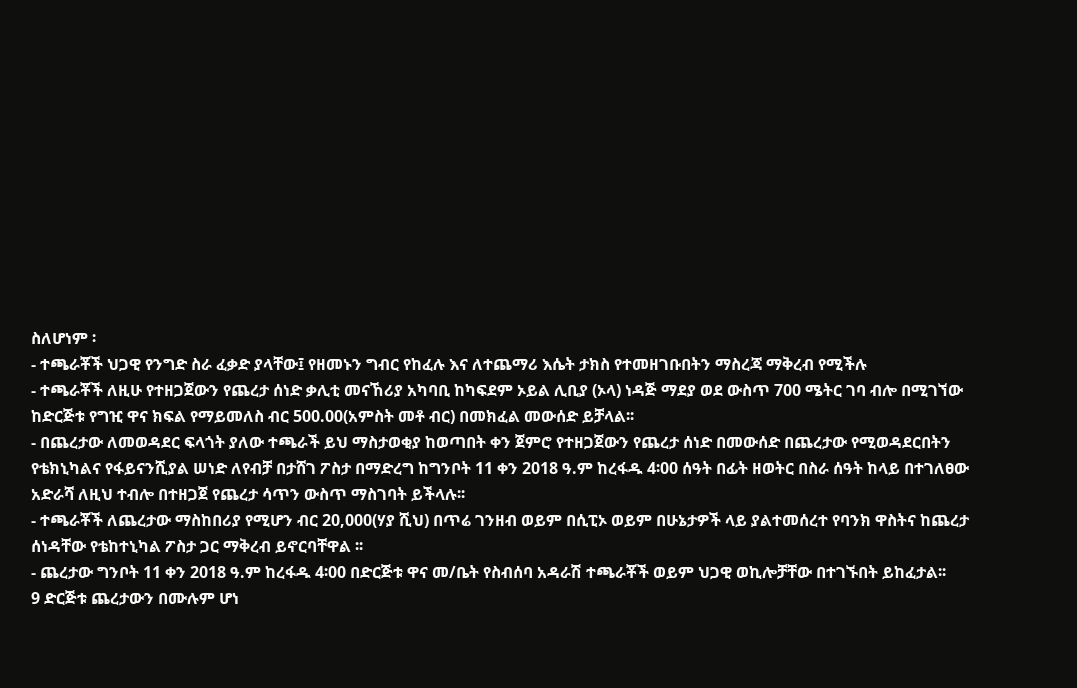ስለሆነም ፡
- ተጫራቾች ህጋዊ የንግድ ስራ ፈቃድ ያላቸው፤ የዘመኑን ግብር የከፈሉ እና ለተጨማሪ እሴት ታክስ የተመዘገቡበትን ማስረጃ ማቅረብ የሚችሉ
- ተጫራቾች ለዚሁ የተዘጋጀውን የጨረታ ሰነድ ቃሊቲ መናኸሪያ አካባቢ ከካፍደም ኦይል ሊቢያ (ኦላ) ነዳጅ ማደያ ወደ ውስጥ 700 ሜትር ገባ ብሎ በሚገኘው ከድርጅቱ የግዢ ዋና ክፍል የማይመለስ ብር 500.00(አምስት መቶ ብር) በመክፈል መውሰድ ይቻላል፡፡
- በጨረታው ለመወዳደር ፍላጎት ያለው ተጫራች ይህ ማስታወቂያ ከወጣበት ቀን ጀምሮ የተዘጋጀውን የጨረታ ሰነድ በመውሰድ በጨረታው የሚወዳደርበትን የቴክኒካልና የፋይናንሺያል ሠነድ ለየብቻ በታሸገ ፖስታ በማድረግ ከግንቦት 11 ቀን 2018 ዓ.ም ከረፋዱ 4፡00 ሰዓት በፊት ዘወትር በስራ ሰዓት ከላይ በተገለፀው አድራሻ ለዚህ ተብሎ በተዘጋጀ የጨረታ ሳጥን ውስጥ ማስገባት ይችላሉ፡፡
- ተጫራቾች ለጨረታው ማስከበሪያ የሚሆን ብር 20,000(ሃያ ሺህ) በጥሬ ገንዘብ ወይም በሲፒኦ ወይም በሁኔታዎች ላይ ያልተመሰረተ የባንክ ዋስትና ከጨረታ ሰነዳቸው የቴከተኒካል ፖስታ ጋር ማቅረብ ይኖርባቸዋል ፡፡
- ጨረታው ግንቦት 11 ቀን 2018 ዓ.ም ከረፋዱ 4፡00 በድርጅቱ ዋና መ/ቤት የስብሰባ አዳራሽ ተጫራቾች ወይም ህጋዊ ወኪሎቻቸው በተገኙበት ይከፈታል፡፡
9 ድርጅቱ ጨረታውን በሙሉም ሆነ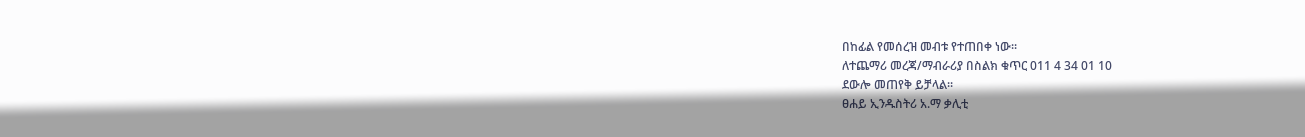በከፊል የመሰረዝ መብቱ የተጠበቀ ነው፡፡
ለተጨማሪ መረጃ/ማብራሪያ በስልክ ቁጥር 011 4 34 01 10
ደውሎ መጠየቅ ይቻላል፡፡
ፀሐይ ኢንዱስትሪ አ.ማ ቃሊቲ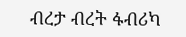ብረታ ብረት ፋብሪካ